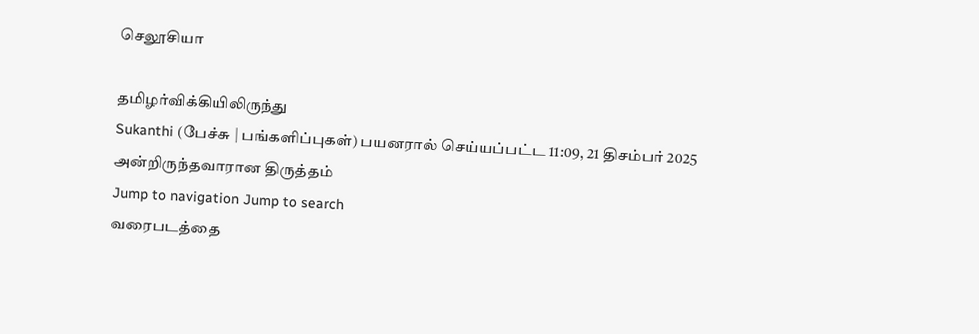செலூசியா

தமிழர்விக்கியிலிருந்து
Sukanthi (பேச்சு | பங்களிப்புகள்) பயனரால் செய்யப்பட்ட 11:09, 21 திசம்பர் 2025 அன்றிருந்தவாரான திருத்தம்
Jump to navigation Jump to search
வரைபடத்தை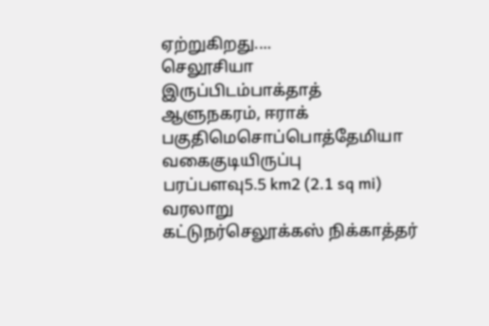ஏற்றுகிறது....
செலூசியா
இருப்பிடம்பாக்தாத் ஆளுநகரம், ஈராக்
பகுதிமெசொப்பொத்தேமியா
வகைகுடியிருப்பு
பரப்பளவு5.5 km2 (2.1 sq mi)
வரலாறு
கட்டுநர்செலூக்கஸ் நிக்காத்தர்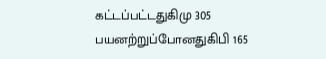கட்டப்பட்டதுகிமு 305
பயனற்றுப்போனதுகிபி 165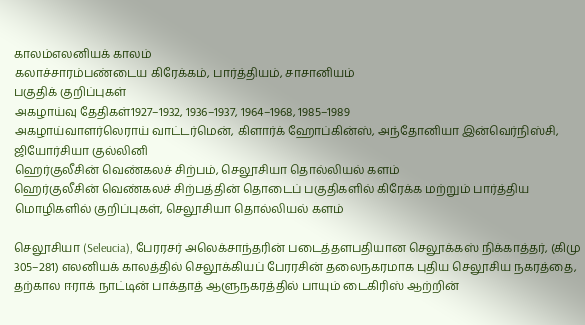காலம்எலனியக் காலம்
கலாச்சாரம்பண்டைய கிரேக்கம், பார்த்தியம், சாசானியம்
பகுதிக் குறிப்புகள்
அகழாய்வு தேதிகள்1927–1932, 1936–1937, 1964–1968, 1985–1989
அகழாய்வாளர்லெராய் வாட்டர்மென், கிளார்க் ஹோப்கின்ஸ், அந்தோனியா இன்வெர்நிஸ்சி, ஜியோர்சியா குல்லினி
ஹெர்குலீசின் வெண்கலச் சிற்பம், செலூசியா தொல்லியல் களம்
ஹெர்குலீசின் வெண்கலச் சிற்பத்தின் தொடைப் பகுதிகளில் கிரேக்க மற்றும் பார்த்திய மொழிகளில் குறிப்புகள், செலூசியா தொல்லியல் களம்

செலூசியா (Seleucia), பேரரசர் அலெக்சாந்தரின் படைத்தளபதியான செலூக்கஸ் நிக்காத்தர், (கிமு 305–281) எலனியக் காலத்தில் செலூக்கியப் பேரரசின் தலைநகரமாக புதிய செலூசிய நகரத்தை, தற்கால ஈராக் நாட்டின் பாக்தாத் ஆளுநகரத்தில் பாயும் டைகிரிஸ் ஆற்றின்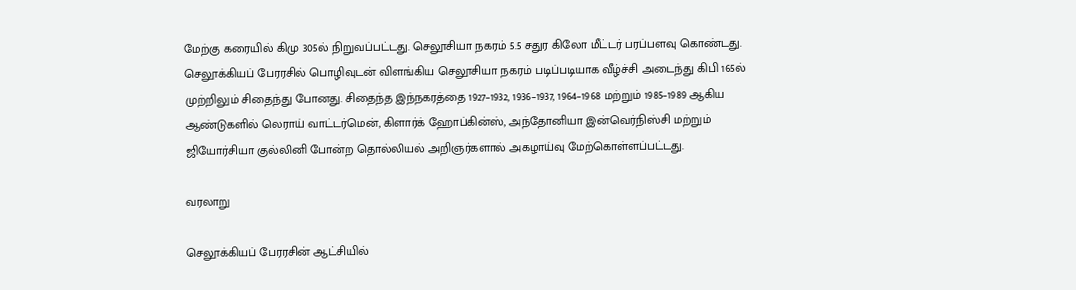மேற்கு கரையில் கிமு 305ல் நிறுவப்பட்டது. செலூசியா நகரம் 5.5 சதுர கிலோ மீட்டர் பரப்பளவு கொண்டது. செலூக்கியப் பேரரசில் பொழிவுடன் விளங்கிய செலூசியா நகரம் படிப்படியாக வீழ்ச்சி அடைந்து கிபி 165ல் முற்றிலும் சிதைந்து போனது. சிதைந்த இந்நகரத்தை 1927–1932, 1936–1937, 1964–1968 மற்றும் 1985–1989 ஆகிய ஆண்டுகளில் லெராய் வாட்டர்மென், கிளார்க் ஹோப்கின்ஸ், அந்தோனியா இன்வெர்நிஸ்சி மற்றும் ஜியோர்சியா குல்லினி போன்ற தொல்லியல் அறிஞர்களால் அகழாய்வு மேற்கொள்ளப்பட்டது.

வரலாறு

செலூக்கியப் பேரரசின் ஆட்சியில்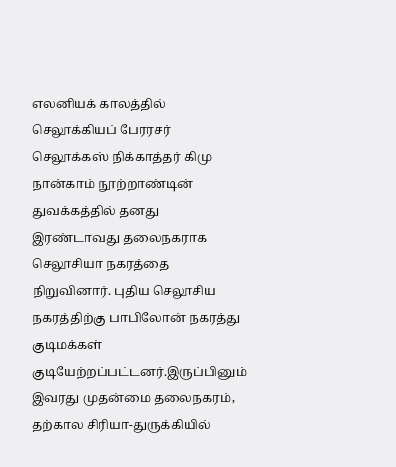எலனியக் காலத்தில் செலூக்கியப் பேரரசர் செலூக்கஸ் நிக்காத்தர் கிமு நான்காம் நூற்றாண்டின் துவக்கத்தில் தனது இரண்டாவது தலைநகராக செலூசியா நகரத்தை நிறுவினார். புதிய செலூசிய நகரத்திற்கு பாபிலோன் நகரத்து குடிமக்கள் குடியேற்றப்பட்டனர்.இருப்பினும் இவரது முதன்மை தலைநகரம், தற்கால சிரியா-துருக்கியில்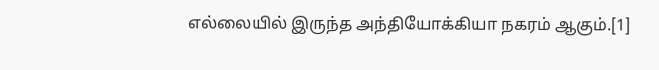எல்லையில் இருந்த அந்தியோக்கியா நகரம் ஆகும்.[1]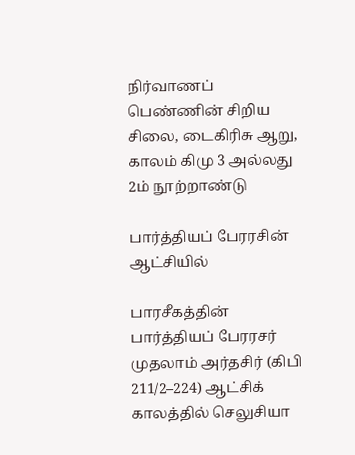நிர்வாணப் பெண்ணின் சிறிய சிலை, டைகிரிசு ஆறு, காலம் கிமு 3 அல்லது 2ம் நூற்றாண்டு

பார்த்தியப் பேரரசின் ஆட்சியில்

பாரசீகத்தின் பார்த்தியப் பேரரசர் முதலாம் அர்தசிர் (கிபி 211/2–224) ஆட்சிக் காலத்தில் செலுசியா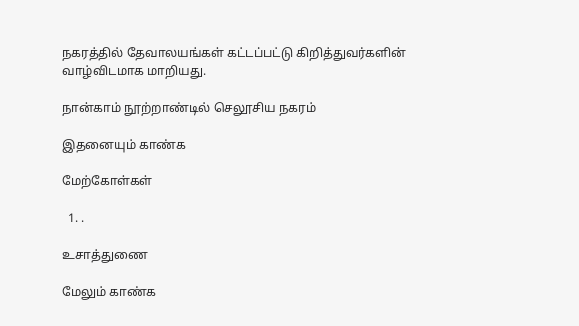நகரத்தில் தேவாலயங்கள் கட்டப்பட்டு கிறித்துவர்களின் வாழ்விடமாக மாறியது.

நான்காம் நூற்றாண்டில் செலூசிய நகரம்

இதனையும் காண்க

மேற்கோள்கள்

  1. .

உசாத்துணை

மேலும் காண்க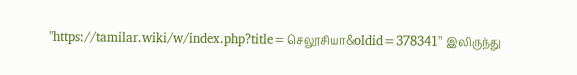"https://tamilar.wiki/w/index.php?title=செலூசியா&oldid=378341" இலிருந்து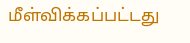மீள்விக்கப்பட்டது